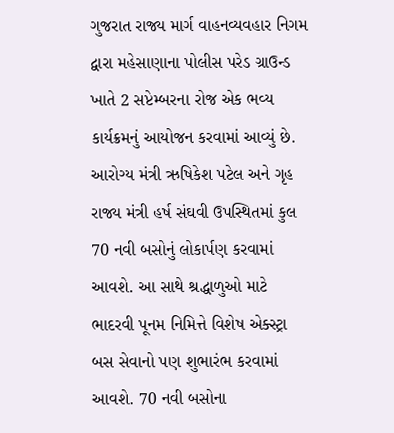ગુજરાત રાજ્ય માર્ગ વાહનવ્યવહાર નિગમ દ્વારા મહેસાણાના પોલીસ પરેડ ગ્રાઉન્ડ ખાતે 2 સપ્ટેમ્બરના રોજ એક ભવ્ય કાર્યક્રમનું આયોજન કરવામાં આવ્યું છે. આરોગ્ય મંત્રી ઋષિકેશ પટેલ અને ગૃહ રાજ્ય મંત્રી હર્ષ સંઘવી ઉપસ્થિતમાં કુલ 70 નવી બસોનું લોકાર્પણ કરવામાં આવશે. આ સાથે શ્રદ્ધાળુઓ માટે ભાદરવી પૂનમ નિમિત્તે વિશેષ એક્સ્ટ્રા બસ સેવાનો પણ શુભારંભ કરવામાં આવશે. 70 નવી બસોના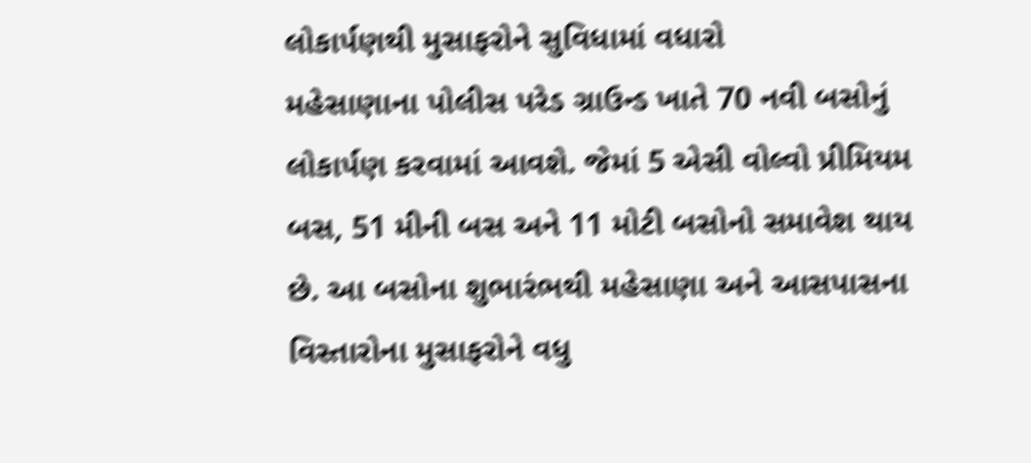લોકાર્પણથી મુસાફરોને સુવિધામાં વધારો
મહેસાણાના પોલીસ પરેડ ગ્રાઉન્ડ ખાતે 70 નવી બસોનું લોકાર્પણ કરવામાં આવશે. જેમાં 5 એસી વોલ્વો પ્રીમિયમ બસ, 51 મીની બસ અને 11 મોટી બસોનો સમાવેશ થાય છે. આ બસોના શુભારંભથી મહેસાણા અને આસપાસના વિસ્તારોના મુસાફરોને વધુ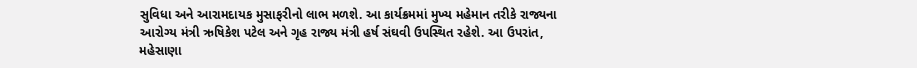સુવિધા અને આરામદાયક મુસાફરીનો લાભ મળશે. આ કાર્યક્રમમાં મુખ્ય મહેમાન તરીકે રાજ્યના આરોગ્ય મંત્રી ઋષિકેશ પટેલ અને ગૃહ રાજ્ય મંત્રી હર્ષ સંઘવી ઉપસ્થિત રહેશે. આ ઉપરાંત, મહેસાણા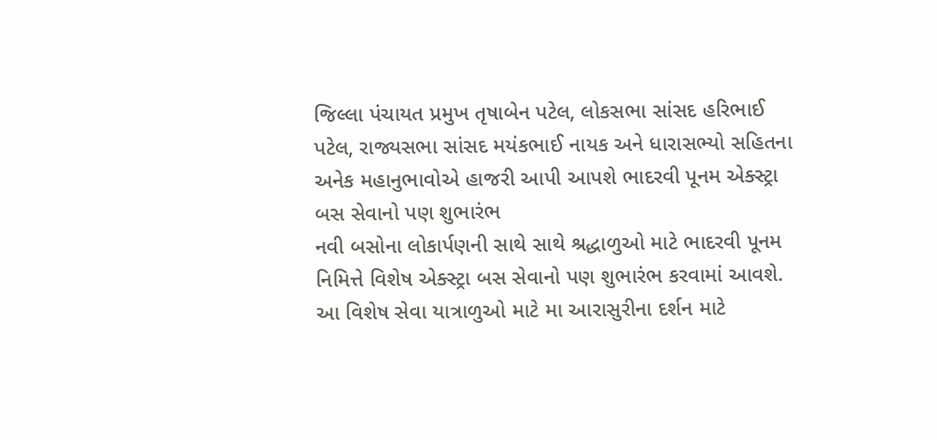જિલ્લા પંચાયત પ્રમુખ તૃષાબેન પટેલ, લોકસભા સાંસદ હરિભાઈ પટેલ, રાજ્યસભા સાંસદ મયંકભાઈ નાયક અને ધારાસભ્યો સહિતના અનેક મહાનુભાવોએ હાજરી આપી આપશે ભાદરવી પૂનમ એક્સ્ટ્રા બસ સેવાનો પણ શુભારંભ
નવી બસોના લોકાર્પણની સાથે સાથે શ્રદ્ધાળુઓ માટે ભાદરવી પૂનમ નિમિત્તે વિશેષ એક્સ્ટ્રા બસ સેવાનો પણ શુભારંભ કરવામાં આવશે. આ વિશેષ સેવા યાત્રાળુઓ માટે મા આરાસુરીના દર્શન માટે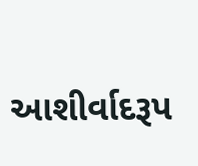આશીર્વાદરૂપ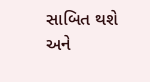સાબિત થશે અને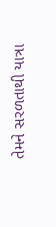તેમને સરળતાથી યાત્રા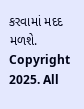કરવામાં મદદ મળશે.
Copyright 2025. All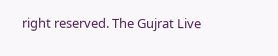right reserved. The Gujrat Live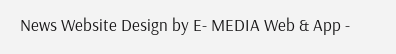News Website Design by E- MEDIA Web & App -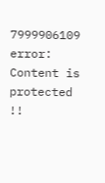7999906109
error: Content is protected !!